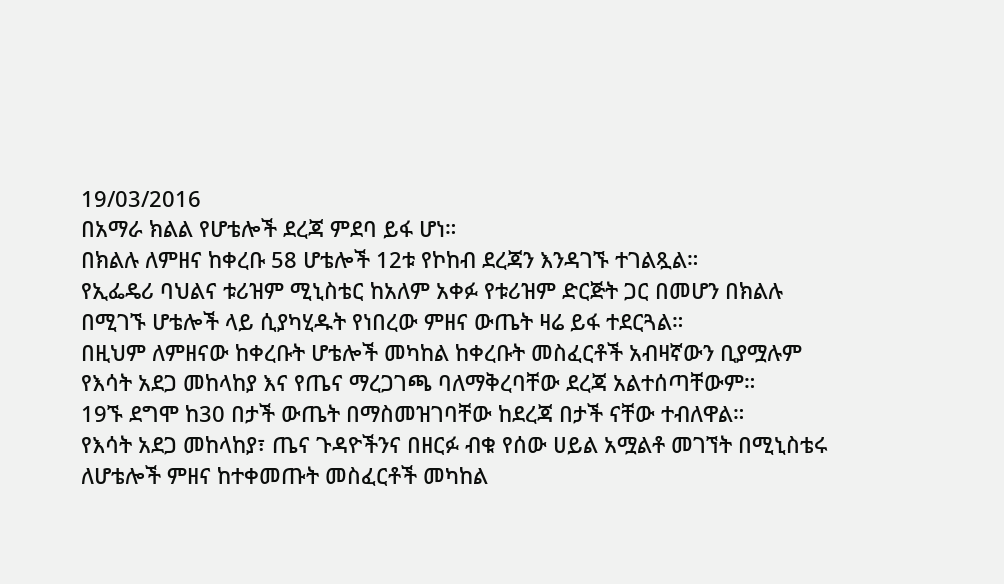19/03/2016
በአማራ ክልል የሆቴሎች ደረጃ ምደባ ይፋ ሆነ።
በክልሉ ለምዘና ከቀረቡ 58 ሆቴሎች 12ቱ የኮከብ ደረጃን እንዳገኙ ተገልጿል።
የኢፌዴሪ ባህልና ቱሪዝም ሚኒስቴር ከአለም አቀፉ የቱሪዝም ድርጅት ጋር በመሆን በክልሉ በሚገኙ ሆቴሎች ላይ ሲያካሂዱት የነበረው ምዘና ውጤት ዛሬ ይፋ ተደርጓል።
በዚህም ለምዘናው ከቀረቡት ሆቴሎች መካከል ከቀረቡት መስፈርቶች አብዛኛውን ቢያሟሉም የእሳት አደጋ መከላከያ እና የጤና ማረጋገጫ ባለማቅረባቸው ደረጃ አልተሰጣቸውም።
19ኙ ደግሞ ከ30 በታች ውጤት በማስመዝገባቸው ከደረጃ በታች ናቸው ተብለዋል።
የእሳት አደጋ መከላከያ፣ ጤና ጉዳዮችንና በዘርፉ ብቁ የሰው ሀይል አሟልቶ መገኘት በሚኒስቴሩ ለሆቴሎች ምዘና ከተቀመጡት መስፈርቶች መካከል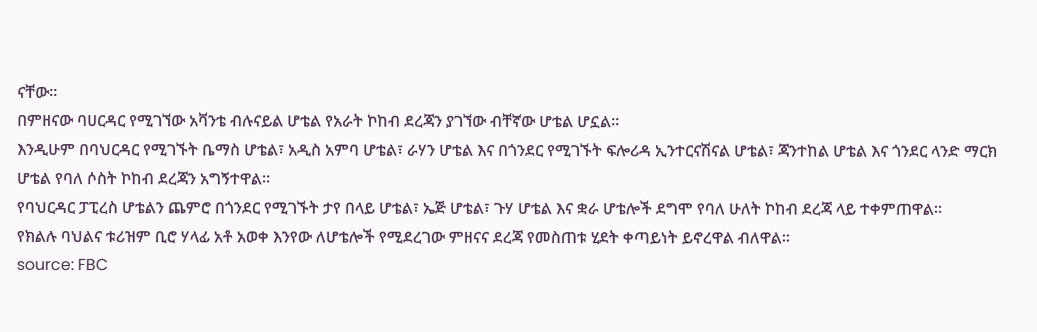ናቸው።
በምዘናው ባሀርዳር የሚገኘው አቫንቴ ብሉናይል ሆቴል የአራት ኮከብ ደረጃን ያገኘው ብቸኛው ሆቴል ሆኗል።
እንዲሁም በባህርዳር የሚገኙት ቤማስ ሆቴል፣ አዲስ አምባ ሆቴል፣ ራሃን ሆቴል እና በጎንደር የሚገኙት ፍሎሪዳ ኢንተርናሽናል ሆቴል፣ ጃንተከል ሆቴል እና ጎንደር ላንድ ማርክ ሆቴል የባለ ሶስት ኮከብ ደረጃን አግኝተዋል።
የባህርዳር ፓፒረስ ሆቴልን ጨምሮ በጎንደር የሚገኙት ታየ በላይ ሆቴል፣ ኤጅ ሆቴል፣ ጉሃ ሆቴል እና ቋራ ሆቴሎች ደግሞ የባለ ሁለት ኮከብ ደረጃ ላይ ተቀምጠዋል።
የክልሉ ባህልና ቱሪዝም ቢሮ ሃላፊ አቶ አወቀ እንየው ለሆቴሎች የሚደረገው ምዘናና ደረጃ የመስጠቱ ሂደት ቀጣይነት ይኖረዋል ብለዋል።
source: FBC